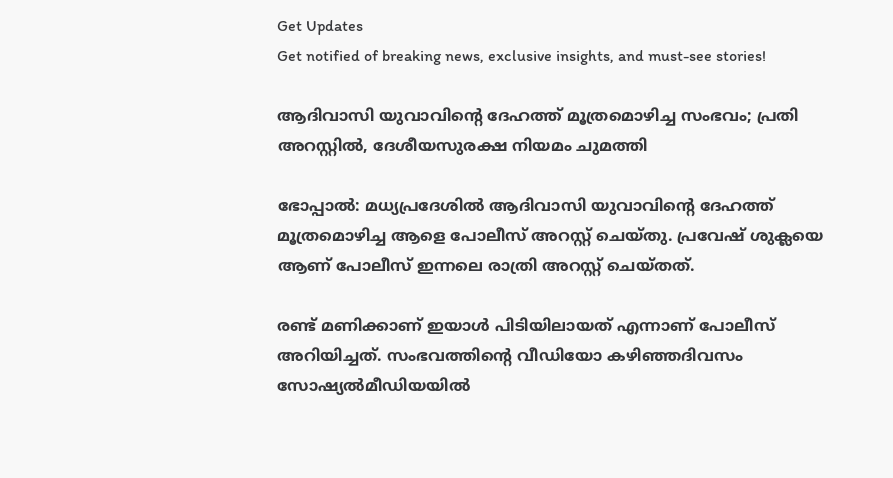Get Updates
Get notified of breaking news, exclusive insights, and must-see stories!

ആദിവാസി യുവാവിന്റെ ദേഹത്ത് മൂത്രമൊഴിച്ച സംഭവം; പ്രതി അറസ്റ്റില്‍, ദേശീയസുരക്ഷ നിയമം ചുമത്തി

ഭോപ്പാല്‍: മധ്യപ്രദേശില്‍ ആദിവാസി യുവാവിന്റെ ദേഹത്ത് മൂത്രമൊഴിച്ച ആളെ പോലീസ് അറസ്റ്റ് ചെയ്തു. പ്രവേഷ് ശുക്ലയെ ആണ് പോലീസ് ഇന്നലെ രാത്രി അറസ്റ്റ് ചെയ്തത്.

രണ്ട് മണിക്കാണ് ഇയാള്‍ പിടിയിലായത് എന്നാണ് പോലീസ് അറിയിച്ചത്. സംഭവത്തിന്റെ വീഡിയോ കഴിഞ്ഞദിവസം സോഷ്യല്‍മീഡിയയില്‍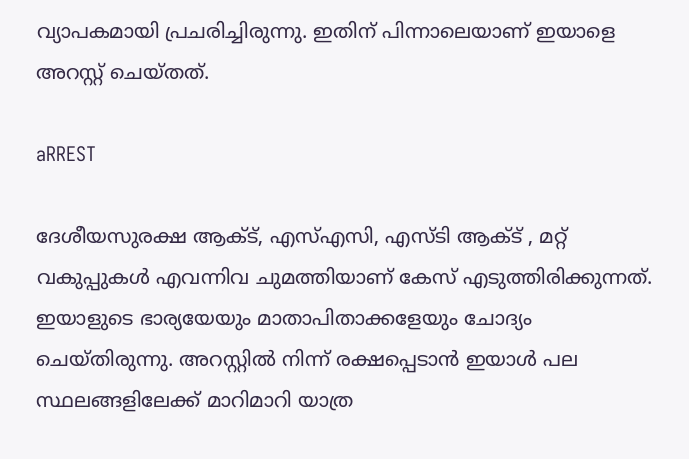വ്യാപകമായി പ്രചരിച്ചിരുന്നു. ഇതിന് പിന്നാലെയാണ് ഇയാളെ അറസ്റ്റ് ചെയ്തത്.

aRREST

ദേശീയസുരക്ഷ ആക്ട്, എസ്എസി, എസ്ടി ആക്ട് , മറ്റ് വകുപ്പുകള്‍ എവന്നിവ ചുമത്തിയാണ് കേസ് എടുത്തിരിക്കുന്നത്. ഇയാളുടെ ഭാര്യയേയും മാതാപിതാക്കളേയും ചോദ്യം ചെയ്തിരുന്നു. അറസ്റ്റില്‍ നിന്ന് രക്ഷപ്പെടാന്‍ ഇയാള്‍ പല സ്ഥലങ്ങളിലേക്ക് മാറിമാറി യാത്ര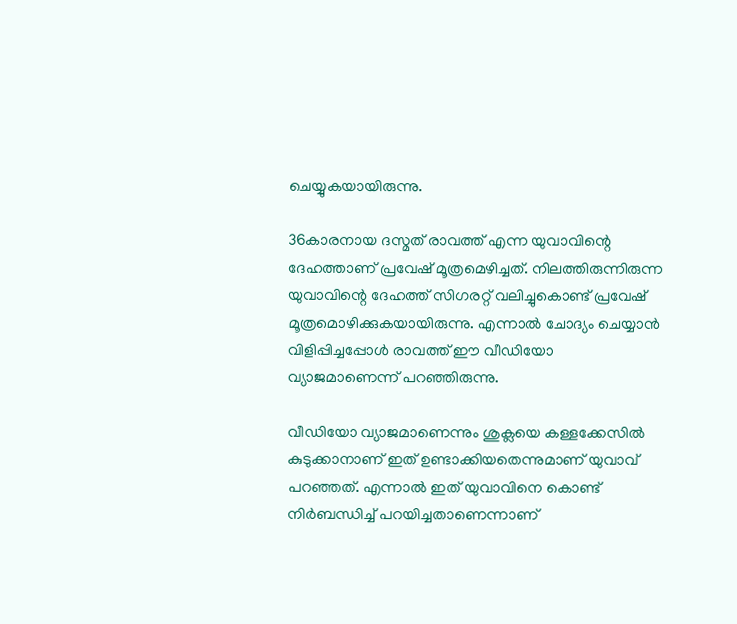ചെയ്യുകയായിരുന്നു.

36കാരനായ ദസ്മത് രാവത്ത് എന്ന യുവാവിന്റെ ദേഹത്താണ് പ്രവേഷ് മൂത്രമെഴിച്ചത്. നിലത്തിരുന്നിരുന്ന യുവാവിന്റെ ദേഹത്ത് സിഗരറ്റ് വലിച്ചുകൊണ്ട് പ്രവേഷ് മൂത്രമൊഴിക്കുകയായിരുന്നു. എന്നാല്‍ ചോദ്യം ചെയ്യാന്‍ വിളിപ്പിച്ചപ്പോൾ രാവത്ത് ഈ വീഡിയോ വ്യാജമാണെന്ന് പറഞ്ഞിരുന്നു.

വീഡിയോ വ്യാജമാണെന്നും ശുക്ലയെ കള്ളക്കേസിൽ കുടുക്കാനാണ് ഇത് ഉണ്ടാക്കിയതെന്നുമാണ് യുവാവ് പറഞ്ഞത്. എന്നാൽ ഇത് യുവാവിനെ കൊണ്ട് നിർബന്ധിച്ച് പറയിച്ചതാണെന്നാണ്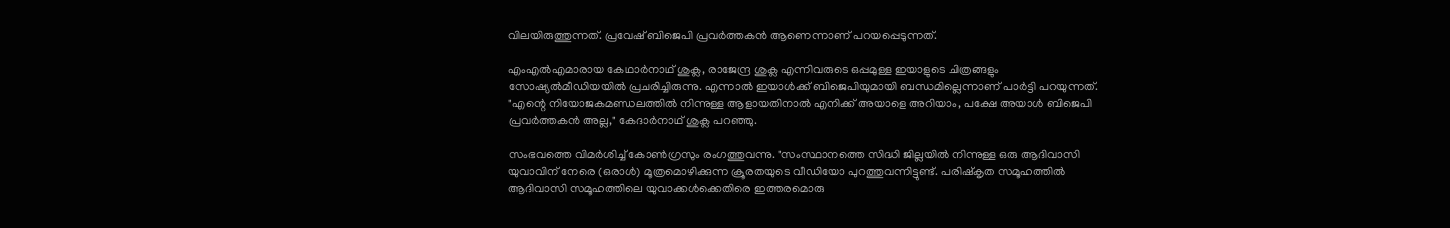വിലയിരുത്തുന്നത്. പ്രവേഷ് ബിജെപി പ്രവർത്തകൻ ആണെന്നാണ് പറയപ്പെടുന്നത്.

എംഎൽഎമാരായ കേഥാർനാഥ് ശുക്ല, രാജേന്ദ്ര ശുക്ല എന്നിവരുടെ ഒപ്പമുള്ള ഇയാളുടെ ചിത്രങ്ങളും സോഷ്യൽമീഡിയയിൽ പ്രചരിച്ചിരുന്നു. എന്നാൽ ഇയാൾക്ക് ബിജെപിയുമായി ബന്ധമില്ലെന്നാണ് പാർട്ടി പറയുന്നത്. "എന്റെ നിയോജകമണ്ഡലത്തിൽ നിന്നുള്ള ആളായതിനാൽ എനിക്ക് അയാളെ അറിയാം, പക്ഷേ അയാൾ ബിജെപി പ്രവർത്തകൻ അല്ല," കേദാർനാഥ് ശുക്ല പറഞ്ഞു.

സംഭവത്തെ വിമർശിച്ച് കോൺഗ്രസും രംഗത്തുവന്നു. "സംസ്ഥാനത്തെ സിദ്ധി ജില്ലയിൽ നിന്നുള്ള ഒരു ആദിവാസി യുവാവിന് നേരെ (ഒരാൾ) മൂത്രമൊഴിക്കുന്ന ക്രൂരതയുടെ വീഡിയോ പുറത്തുവന്നിട്ടുണ്ട്. പരിഷ്‌കൃത സമൂഹത്തിൽ ആദിവാസി സമൂഹത്തിലെ യുവാക്കൾക്കെതിരെ ഇത്തരമൊരു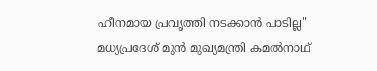ഹീനമായ പ്രവൃത്തി നടക്കാൻ പാടില്ല" മധ്യപ്രദേശ് മുൻ മുഖ്യമന്ത്രി കമൽനാഥ്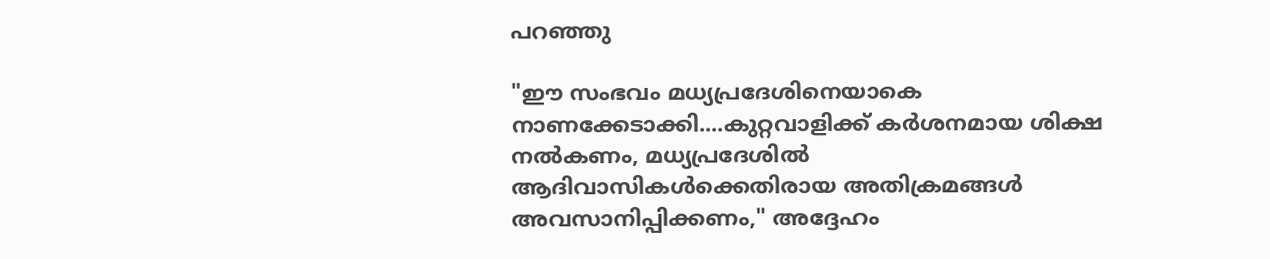പറഞ്ഞു

"ഈ സംഭവം മധ്യപ്രദേശിനെയാകെ നാണക്കേടാക്കി....കുറ്റവാളിക്ക് കർശനമായ ശിക്ഷ നൽകണം, മധ്യപ്രദേശിൽ ആദിവാസികൾക്കെതിരായ അതിക്രമങ്ങൾ അവസാനിപ്പിക്കണം," അദ്ദേഹം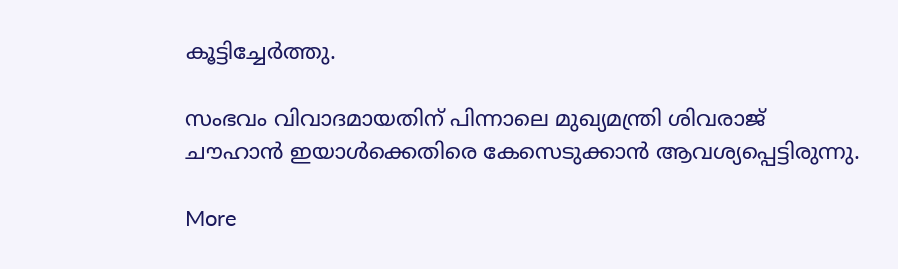കൂട്ടിച്ചേർത്തു.

സംഭവം വിവാദമായതിന് പിന്നാലെ മുഖ്യമന്ത്രി ശിവരാജ് ചൗഹാൻ ഇയാൾക്കെതിരെ കേസെടുക്കാൻ ആവശ്യപ്പെട്ടിരുന്നു.

More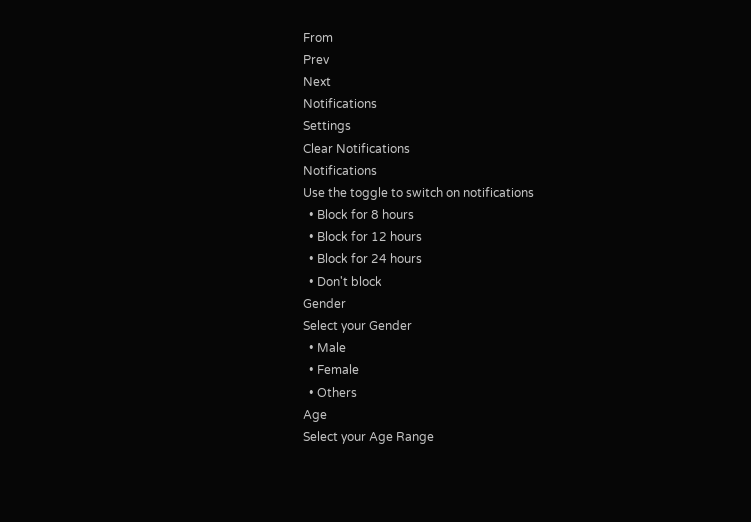From
Prev
Next
Notifications
Settings
Clear Notifications
Notifications
Use the toggle to switch on notifications
  • Block for 8 hours
  • Block for 12 hours
  • Block for 24 hours
  • Don't block
Gender
Select your Gender
  • Male
  • Female
  • Others
Age
Select your Age Range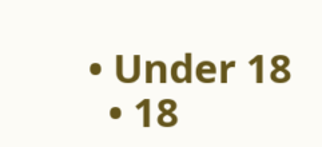• Under 18
  • 18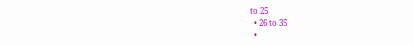to 25
  • 26 to 35
  •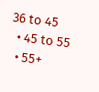36 to 45
  • 45 to 55
  • 55+